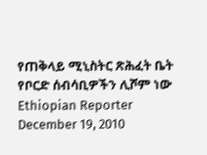የጠቅላይ ሚኒስትር ጽሕፈት ቤት የቦርድ ሰብሳቢዎችን ሊሾም ነው Ethiopian Reporter December 19, 2010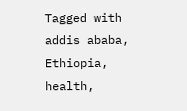Tagged with addis ababa, Ethiopia, health,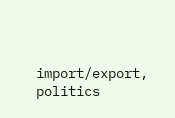import/export, politics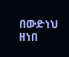በውድነህ ዘነበ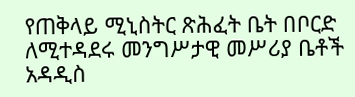የጠቅላይ ሚኒስትር ጽሕፈት ቤት በቦርድ ለሚተዳደሩ መንግሥታዊ መሥሪያ ቤቶች አዳዲስ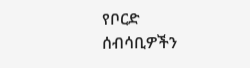የቦርድ ሰብሳቢዎችን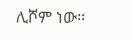ሊሾም ነው፡፡